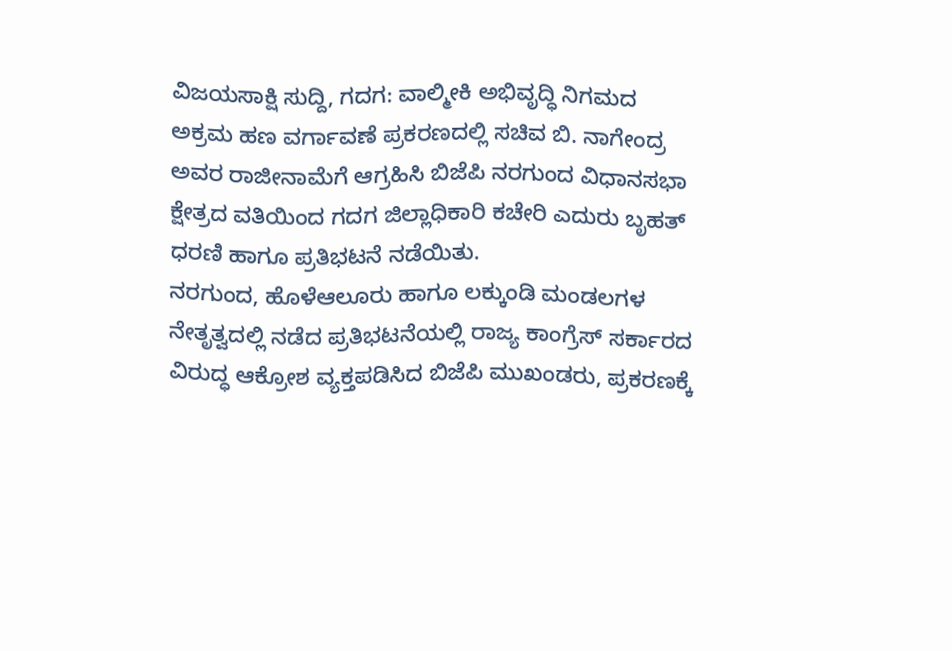ವಿಜಯಸಾಕ್ಷಿ ಸುದ್ದಿ, ಗದಗ: ವಾಲ್ಮೀಕಿ ಅಭಿವೃದ್ಧಿ ನಿಗಮದ ಅಕ್ರಮ ಹಣ ವರ್ಗಾವಣೆ ಪ್ರಕರಣದಲ್ಲಿ ಸಚಿವ ಬಿ. ನಾಗೇಂದ್ರ ಅವರ ರಾಜೀನಾಮೆಗೆ ಆಗ್ರಹಿಸಿ ಬಿಜೆಪಿ ನರಗುಂದ ವಿಧಾನಸಭಾ ಕ್ಷೇತ್ರದ ವತಿಯಿಂದ ಗದಗ ಜಿಲ್ಲಾಧಿಕಾರಿ ಕಚೇರಿ ಎದುರು ಬೃಹತ್ ಧರಣಿ ಹಾಗೂ ಪ್ರತಿಭಟನೆ ನಡೆಯಿತು.
ನರಗುಂದ, ಹೊಳೆಆಲೂರು ಹಾಗೂ ಲಕ್ಕುಂಡಿ ಮಂಡಲಗಳ ನೇತೃತ್ವದಲ್ಲಿ ನಡೆದ ಪ್ರತಿಭಟನೆಯಲ್ಲಿ ರಾಜ್ಯ ಕಾಂಗ್ರೆಸ್ ಸರ್ಕಾರದ ವಿರುದ್ಧ ಆಕ್ರೋಶ ವ್ಯಕ್ತಪಡಿಸಿದ ಬಿಜೆಪಿ ಮುಖಂಡರು, ಪ್ರಕರಣಕ್ಕೆ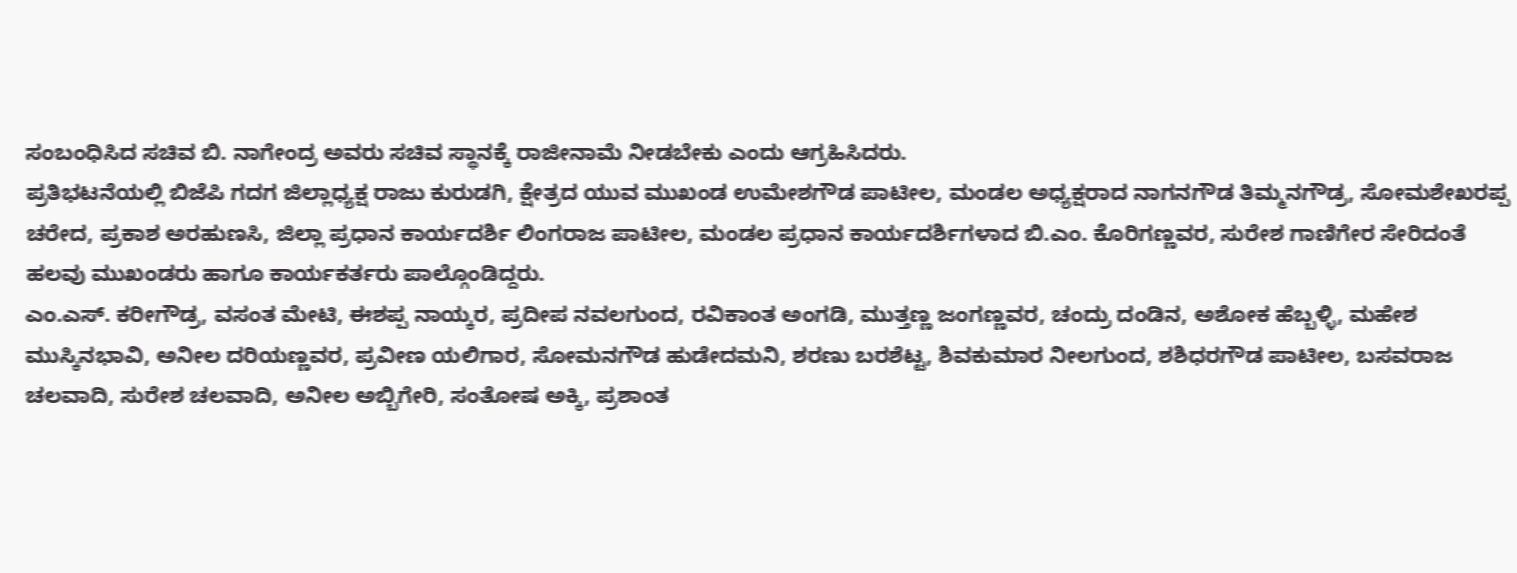ಸಂಬಂಧಿಸಿದ ಸಚಿವ ಬಿ. ನಾಗೇಂದ್ರ ಅವರು ಸಚಿವ ಸ್ಥಾನಕ್ಕೆ ರಾಜೀನಾಮೆ ನೀಡಬೇಕು ಎಂದು ಆಗ್ರಹಿಸಿದರು.
ಪ್ರತಿಭಟನೆಯಲ್ಲಿ ಬಿಜೆಪಿ ಗದಗ ಜಿಲ್ಲಾಧ್ಯಕ್ಷ ರಾಜು ಕುರುಡಗಿ, ಕ್ಷೇತ್ರದ ಯುವ ಮುಖಂಡ ಉಮೇಶಗೌಡ ಪಾಟೀಲ, ಮಂಡಲ ಅಧ್ಯಕ್ಷರಾದ ನಾಗನಗೌಡ ತಿಮ್ಮನಗೌಡ್ರ, ಸೋಮಶೇಖರಪ್ಪ ಚರೇದ, ಪ್ರಕಾಶ ಅರಹುಣಸಿ, ಜಿಲ್ಲಾ ಪ್ರಧಾನ ಕಾರ್ಯದರ್ಶಿ ಲಿಂಗರಾಜ ಪಾಟೀಲ, ಮಂಡಲ ಪ್ರಧಾನ ಕಾರ್ಯದರ್ಶಿಗಳಾದ ಬಿ.ಎಂ. ಕೊರಿಗಣ್ಣವರ, ಸುರೇಶ ಗಾಣಿಗೇರ ಸೇರಿದಂತೆ ಹಲವು ಮುಖಂಡರು ಹಾಗೂ ಕಾರ್ಯಕರ್ತರು ಪಾಲ್ಗೊಂಡಿದ್ದರು.
ಎಂ.ಎಸ್. ಕರೀಗೌಡ್ರ, ವಸಂತ ಮೇಟಿ, ಈಶಪ್ಪ ನಾಯ್ಕರ, ಪ್ರದೀಪ ನವಲಗುಂದ, ರವಿಕಾಂತ ಅಂಗಡಿ, ಮುತ್ತಣ್ಣ ಜಂಗಣ್ಣವರ, ಚಂದ್ರು ದಂಡಿನ, ಅಶೋಕ ಹೆಬ್ಬಳ್ಳಿ, ಮಹೇಶ ಮುಸ್ಕಿನಭಾವಿ, ಅನೀಲ ದರಿಯಣ್ಣವರ, ಪ್ರವೀಣ ಯಲಿಗಾರ, ಸೋಮನಗೌಡ ಹುಡೇದಮನಿ, ಶರಣು ಬರಶೆಟ್ಟ, ಶಿವಕುಮಾರ ನೀಲಗುಂದ, ಶಶಿಧರಗೌಡ ಪಾಟೀಲ, ಬಸವರಾಜ ಚಲವಾದಿ, ಸುರೇಶ ಚಲವಾದಿ, ಅನೀಲ ಅಬ್ಬಿಗೇರಿ, ಸಂತೋಷ ಅಕ್ಕಿ, ಪ್ರಶಾಂತ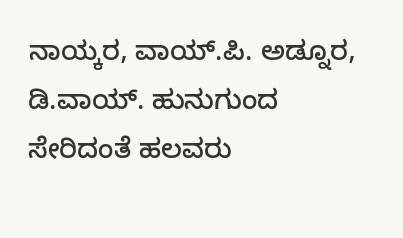ನಾಯ್ಕರ, ವಾಯ್.ಪಿ. ಅಡ್ನೂರ, ಡಿ.ವಾಯ್. ಹುನುಗುಂದ ಸೇರಿದಂತೆ ಹಲವರು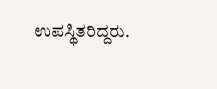ಉಪಸ್ಥಿತರಿದ್ದರು.